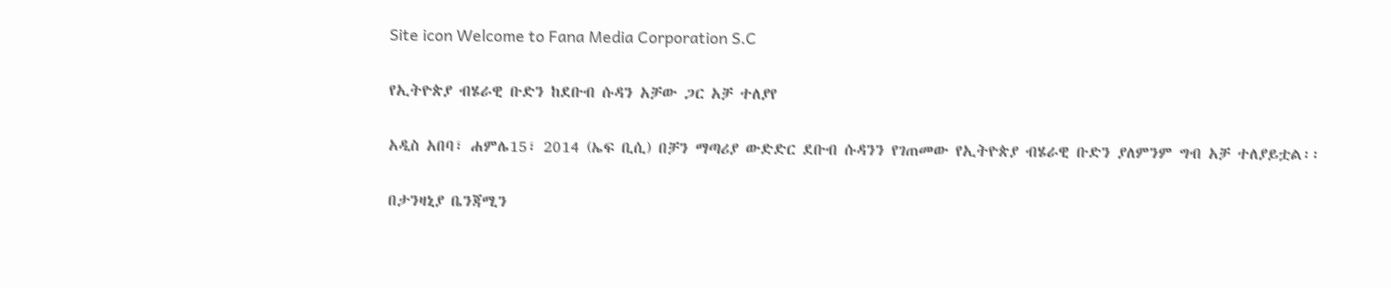Site icon Welcome to Fana Media Corporation S.C

የኢትዮጵያ ብሄራዊ ቡድን ከደቡብ ሱዳን አቻው ጋር አቻ ተለያየ

አዲስ አበባ፣ ሐምሌ15፣ 2014 (ኤፍ ቢሲ) በቻን ማጣሪያ ውድድር ደቡብ ሱዳንን የገጠመው የኢትዮጵያ ብሄራዊ ቡድን ያለምንም ግብ አቻ ተለያይቷል፡፡

በታንዛኒያ ቤንጃሚን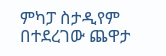ምካፓ ስታዲየም በተደረገው ጨዋታ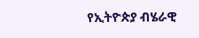የኢትዮጵያ ብሄራዊ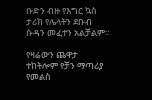ቡድን ብዙ የእግር ኳስ ታሪክ የሌላትን ደቡብ ሱዳን መፈተን አልቻልም፡፡

የዛሬውን ጨዋታ ተከትሎም የቻን ማጣሪያ የመልስ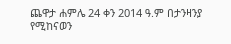ጨዋታ ሐምሌ 24 ቀን 2014 ዓ.ም በታንዛንያ የሚከናወን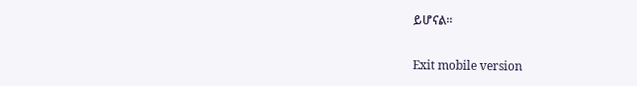ይሆናል።

Exit mobile version